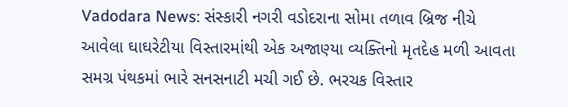Vadodara News: સંસ્કારી નગરી વડોદરાના સોમા તળાવ બ્રિજ નીચે આવેલા ઘાઘરેટીયા વિસ્તારમાંથી એક અજાણ્યા વ્યક્તિનો મૃતદેહ મળી આવતા સમગ્ર પંથકમાં ભારે સનસનાટી મચી ગઈ છે. ભરચક વિસ્તાર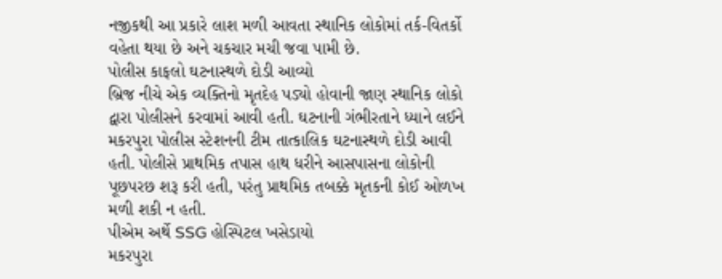નજીકથી આ પ્રકારે લાશ મળી આવતા સ્થાનિક લોકોમાં તર્ક-વિતર્કો વહેતા થયા છે અને ચકચાર મચી જવા પામી છે.
પોલીસ કાફલો ઘટનાસ્થળે દોડી આવ્યો
બ્રિજ નીચે એક વ્યક્તિનો મૃતદેહ પડ્યો હોવાની જાણ સ્થાનિક લોકો દ્વારા પોલીસને કરવામાં આવી હતી. ઘટનાની ગંભીરતાને ધ્યાને લઈને મકરપુરા પોલીસ સ્ટેશનની ટીમ તાત્કાલિક ઘટનાસ્થળે દોડી આવી હતી. પોલીસે પ્રાથમિક તપાસ હાથ ધરીને આસપાસના લોકોની પૂછપરછ શરૂ કરી હતી, પરંતુ પ્રાથમિક તબક્કે મૃતકની કોઈ ઓળખ મળી શકી ન હતી.
પીએમ અર્થે SSG હોસ્પિટલ ખસેડાયો
મકરપુરા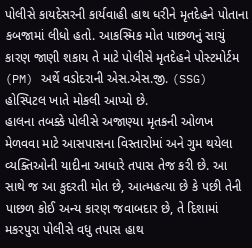પોલીસે કાયદેસરની કાર્યવાહી હાથ ધરીને મૃતદેહને પોતાના કબજામાં લીધો હતો. આકસ્મિક મોત પાછળનું સાચું કારણ જાણી શકાય તે માટે પોલીસે મૃતદેહને પોસ્ટમોર્ટમ (PM) અર્થે વડોદરાની એસ.એસ.જી. (SSG) હોસ્પિટલ ખાતે મોકલી આપ્યો છે.
હાલના તબક્કે પોલીસે અજાણ્યા મૃતકની ઓળખ મેળવવા માટે આસપાસના વિસ્તારોમાં અને ગુમ થયેલા વ્યક્તિઓની યાદીના આધારે તપાસ તેજ કરી છે. આ સાથે જ આ કુદરતી મોત છે, આત્મહત્યા છે કે પછી તેની પાછળ કોઈ અન્ય કારણ જવાબદાર છે, તે દિશામાં મકરપુરા પોલીસે વધુ તપાસ હાથ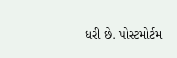ધરી છે. પોસ્ટમોર્ટમ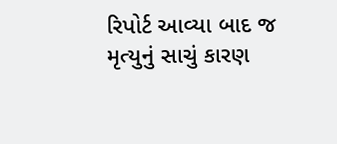રિપોર્ટ આવ્યા બાદ જ મૃત્યુનું સાચું કારણ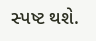સ્પષ્ટ થશે.